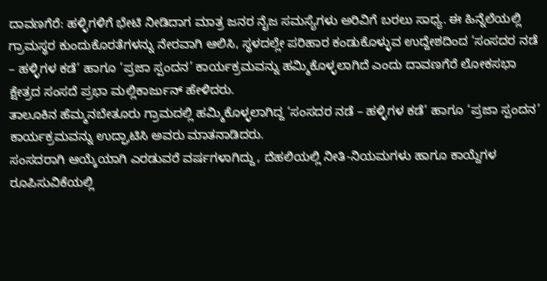ದಾವಣಗೆರೆ: ಹಳ್ಳಿಗಳಿಗೆ ಭೇಟಿ ನೀಡಿದಾಗ ಮಾತ್ರ ಜನರ ನೈಜ ಸಮಸ್ಯೆಗಳು ಅರಿವಿಗೆ ಬರಲು ಸಾಧ್ಯ. ಈ ಹಿನ್ನೆಲೆಯಲ್ಲಿ ಗ್ರಾಮಸ್ಥರ ಕುಂದುಕೊರತೆಗಳನ್ನು ನೇರವಾಗಿ ಆಲಿಸಿ, ಸ್ಥಳದಲ್ಲೇ ಪರಿಹಾರ ಕಂಡುಕೊಳ್ಳುವ ಉದ್ದೇಶದಿಂದ ‘ಸಂಸದರ ನಡೆ – ಹಳ್ಳಿಗಳ ಕಡೆ’ ಹಾಗೂ ‘ಪ್ರಜಾ ಸ್ಪಂದನ’ ಕಾರ್ಯಕ್ರಮವನ್ನು ಹಮ್ಮಿಕೊಳ್ಳಲಾಗಿದೆ ಎಂದು ದಾವಣಗೆರೆ ಲೋಕಸಭಾ ಕ್ಷೇತ್ರದ ಸಂಸದೆ ಪ್ರಭಾ ಮಲ್ಲಿಕಾರ್ಜುನ್ ಹೇಳಿದರು.
ತಾಲೂಕಿನ ಹೆಮ್ಮನಬೇತೂರು ಗ್ರಾಮದಲ್ಲಿ ಹಮ್ಮಿಕೊಳ್ಳಲಾಗಿದ್ದ ‘ಸಂಸದರ ನಡೆ – ಹಳ್ಳಿಗಳ ಕಡೆ’ ಹಾಗೂ ‘ಪ್ರಜಾ ಸ್ಪಂದನ’ ಕಾರ್ಯಕ್ರಮವನ್ನು ಉದ್ಘಾಟಿಸಿ ಅವರು ಮಾತನಾಡಿದರು.
ಸಂಸದರಾಗಿ ಆಯ್ಕೆಯಾಗಿ ಎರಡುವರೆ ವರ್ಷಗಳಾಗಿದ್ದು, ದೆಹಲಿಯಲ್ಲಿ ನೀತಿ-ನಿಯಮಗಳು ಹಾಗೂ ಕಾಯ್ದೆಗಳ ರೂಪಿಸುವಿಕೆಯಲ್ಲಿ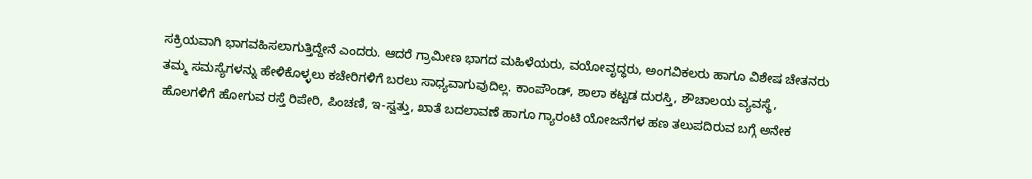ಸಕ್ರಿಯವಾಗಿ ಭಾಗವಹಿಸಲಾಗುತ್ತಿದ್ದೇನೆ ಎಂದರು. ಆದರೆ ಗ್ರಾಮೀಣ ಭಾಗದ ಮಹಿಳೆಯರು, ವಯೋವೃದ್ಧರು, ಅಂಗವಿಕಲರು ಹಾಗೂ ವಿಶೇಷ ಚೇತನರು ತಮ್ಮ ಸಮಸ್ಯೆಗಳನ್ನು ಹೇಳಿಕೊಳ್ಳಲು ಕಚೇರಿಗಳಿಗೆ ಬರಲು ಸಾಧ್ಯವಾಗುವುದಿಲ್ಲ. ಕಾಂಪೌಂಡ್, ಶಾಲಾ ಕಟ್ಟಡ ದುರಸ್ತಿ, ಶೌಚಾಲಯ ವ್ಯವಸ್ಥೆ, ಹೊಲಗಳಿಗೆ ಹೋಗುವ ರಸ್ತೆ ರಿಪೇರಿ, ಪಿಂಚಣಿ, ಇ-ಸ್ವತ್ತು, ಖಾತೆ ಬದಲಾವಣೆ ಹಾಗೂ ಗ್ಯಾರಂಟಿ ಯೋಜನೆಗಳ ಹಣ ತಲುಪದಿರುವ ಬಗ್ಗೆ ಅನೇಕ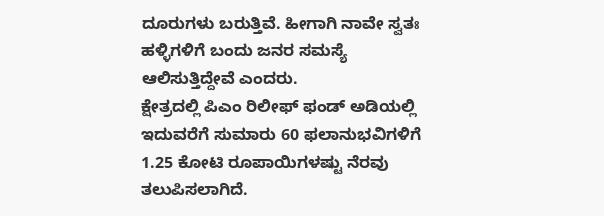ದೂರುಗಳು ಬರುತ್ತಿವೆ. ಹೀಗಾಗಿ ನಾವೇ ಸ್ವತಃ ಹಳ್ಳಿಗಳಿಗೆ ಬಂದು ಜನರ ಸಮಸ್ಯೆ ಆಲಿಸುತ್ತಿದ್ದೇವೆ ಎಂದರು.
ಕ್ಷೇತ್ರದಲ್ಲಿ ಪಿಎಂ ರಿಲೀಫ್ ಫಂಡ್ ಅಡಿಯಲ್ಲಿ ಇದುವರೆಗೆ ಸುಮಾರು 60 ಫಲಾನುಭವಿಗಳಿಗೆ 1.25 ಕೋಟಿ ರೂಪಾಯಿಗಳಷ್ಟು ನೆರವು ತಲುಪಿಸಲಾಗಿದೆ.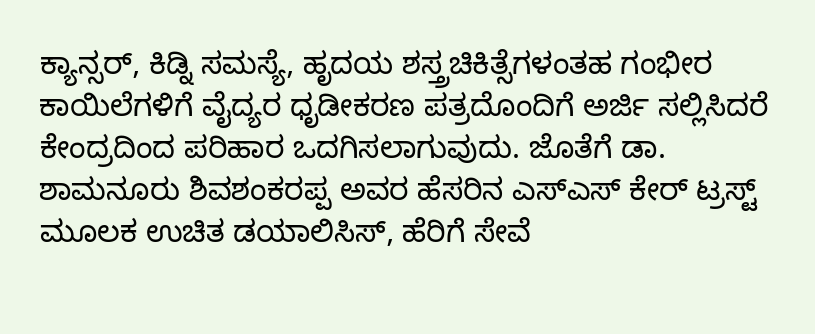ಕ್ಯಾನ್ಸರ್, ಕಿಡ್ನಿ ಸಮಸ್ಯೆ, ಹೃದಯ ಶಸ್ತ್ರಚಿಕಿತ್ಸೆಗಳಂತಹ ಗಂಭೀರ ಕಾಯಿಲೆಗಳಿಗೆ ವೈದ್ಯರ ಧೃಡೀಕರಣ ಪತ್ರದೊಂದಿಗೆ ಅರ್ಜಿ ಸಲ್ಲಿಸಿದರೆ ಕೇಂದ್ರದಿಂದ ಪರಿಹಾರ ಒದಗಿಸಲಾಗುವುದು. ಜೊತೆಗೆ ಡಾ. ಶಾಮನೂರು ಶಿವಶಂಕರಪ್ಪ ಅವರ ಹೆಸರಿನ ಎಸ್ಎಸ್ ಕೇರ್ ಟ್ರಸ್ಟ್ ಮೂಲಕ ಉಚಿತ ಡಯಾಲಿಸಿಸ್, ಹೆರಿಗೆ ಸೇವೆ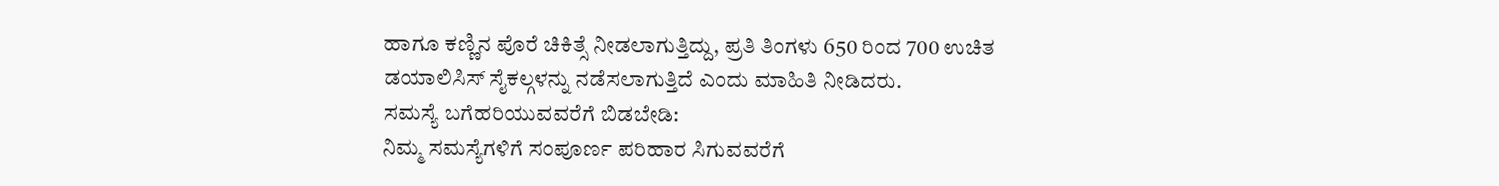ಹಾಗೂ ಕಣ್ಣಿನ ಪೊರೆ ಚಿಕಿತ್ಸೆ ನೀಡಲಾಗುತ್ತಿದ್ದು, ಪ್ರತಿ ತಿಂಗಳು 650 ರಿಂದ 700 ಉಚಿತ ಡಯಾಲಿಸಿಸ್ ಸೈಕಲ್ಗಳನ್ನು ನಡೆಸಲಾಗುತ್ತಿದೆ ಎಂದು ಮಾಹಿತಿ ನೀಡಿದರು.
ಸಮಸ್ಯೆ ಬಗೆಹರಿಯುವವರೆಗೆ ಬಿಡಬೇಡಿ:
ನಿಮ್ಮ ಸಮಸ್ಯೆಗಳಿಗೆ ಸಂಪೂರ್ಣ ಪರಿಹಾರ ಸಿಗುವವರೆಗೆ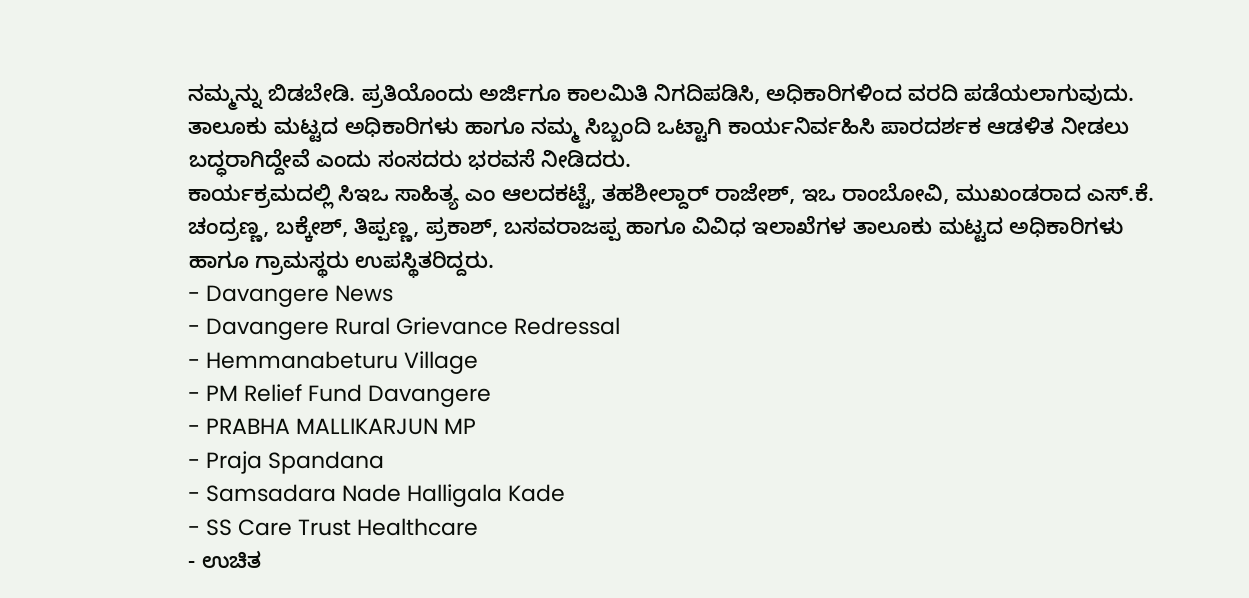ನಮ್ಮನ್ನು ಬಿಡಬೇಡಿ. ಪ್ರತಿಯೊಂದು ಅರ್ಜಿಗೂ ಕಾಲಮಿತಿ ನಿಗದಿಪಡಿಸಿ, ಅಧಿಕಾರಿಗಳಿಂದ ವರದಿ ಪಡೆಯಲಾಗುವುದು. ತಾಲೂಕು ಮಟ್ಟದ ಅಧಿಕಾರಿಗಳು ಹಾಗೂ ನಮ್ಮ ಸಿಬ್ಬಂದಿ ಒಟ್ಟಾಗಿ ಕಾರ್ಯನಿರ್ವಹಿಸಿ ಪಾರದರ್ಶಕ ಆಡಳಿತ ನೀಡಲು ಬದ್ಧರಾಗಿದ್ದೇವೆ ಎಂದು ಸಂಸದರು ಭರವಸೆ ನೀಡಿದರು.
ಕಾರ್ಯಕ್ರಮದಲ್ಲಿ ಸಿಇಒ ಸಾಹಿತ್ಯ ಎಂ ಆಲದಕಟ್ಟೆ, ತಹಶೀಲ್ದಾರ್ ರಾಜೇಶ್, ಇಒ ರಾಂಬೋವಿ, ಮುಖಂಡರಾದ ಎಸ್.ಕೆ. ಚಂದ್ರಣ್ಣ, ಬಕ್ಕೇಶ್, ತಿಪ್ಪಣ್ಣ, ಪ್ರಕಾಶ್, ಬಸವರಾಜಪ್ಪ ಹಾಗೂ ವಿವಿಧ ಇಲಾಖೆಗಳ ತಾಲೂಕು ಮಟ್ಟದ ಅಧಿಕಾರಿಗಳು ಹಾಗೂ ಗ್ರಾಮಸ್ಥರು ಉಪಸ್ಥಿತರಿದ್ದರು.
- Davangere News
- Davangere Rural Grievance Redressal
- Hemmanabeturu Village
- PM Relief Fund Davangere
- PRABHA MALLIKARJUN MP
- Praja Spandana
- Samsadara Nade Halligala Kade
- SS Care Trust Healthcare
- ಉಚಿತ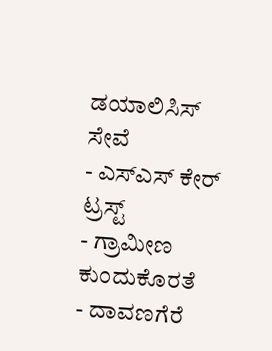ಡಯಾಲಿಸಿಸ್ ಸೇವೆ
- ಎಸ್ಎಸ್ ಕೇರ್ ಟ್ರಸ್ಟ್
- ಗ್ರಾಮೀಣ ಕುಂದುಕೊರತೆ
- ದಾವಣಗೆರೆ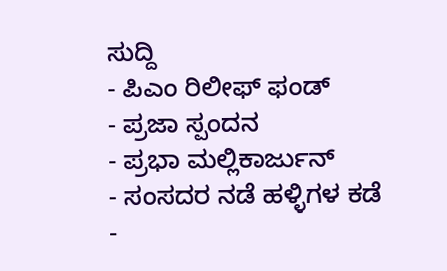ಸುದ್ದಿ
- ಪಿಎಂ ರಿಲೀಫ್ ಫಂಡ್
- ಪ್ರಜಾ ಸ್ಪಂದನ
- ಪ್ರಭಾ ಮಲ್ಲಿಕಾರ್ಜುನ್
- ಸಂಸದರ ನಡೆ ಹಳ್ಳಿಗಳ ಕಡೆ
-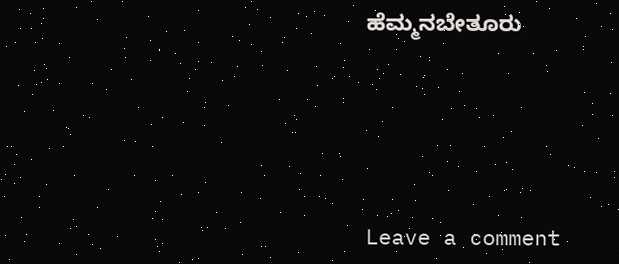ಹೆಮ್ಮನಬೇತೂರು





Leave a comment